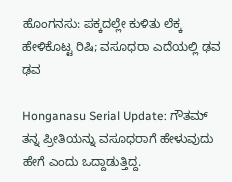ಹೊಂಗನಸು: ಪಕ್ಕದಲ್ಲೇ ಕುಳಿತು ಲೆಕ್ಕ ಹೇಳಿಕೊಟ್ಟ ರಿಷಿ; ವಸೂಧರಾ ಎದೆಯಲ್ಲಿ ಢವ ಢವ

Honganasu Serial Update: ಗೌತಮ್ ತನ್ನ ಪ್ರೀತಿಯನ್ನು ವಸೂಧರಾಗೆ ಹೇಳುವುದು ಹೇಗೆ ಎಂದು ಒದ್ದಾಡುತ್ತಿದ್ದ.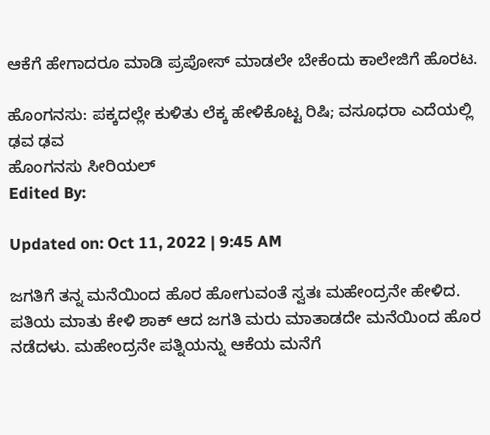ಆಕೆಗೆ ಹೇಗಾದರೂ ಮಾಡಿ ಪ್ರಪೋಸ್ ಮಾಡಲೇ ಬೇಕೆಂದು ಕಾಲೇಜಿಗೆ ಹೊರಟ.

ಹೊಂಗನಸು: ಪಕ್ಕದಲ್ಲೇ ಕುಳಿತು ಲೆಕ್ಕ ಹೇಳಿಕೊಟ್ಟ ರಿಷಿ; ವಸೂಧರಾ ಎದೆಯಲ್ಲಿ ಢವ ಢವ
ಹೊಂಗನಸು ಸೀರಿಯಲ್
Edited By:

Updated on: Oct 11, 2022 | 9:45 AM

ಜಗತಿಗೆ ತನ್ನ ಮನೆಯಿಂದ ಹೊರ ಹೋಗುವಂತೆ ಸ್ವತಃ ಮಹೇಂದ್ರನೇ ಹೇಳಿದ. ಪತಿಯ ಮಾತು ಕೇಳಿ ಶಾಕ್ ಆದ ಜಗತಿ ಮರು ಮಾತಾಡದೇ ಮನೆಯಿಂದ ಹೊರ ನಡೆದಳು. ಮಹೇಂದ್ರನೇ ಪತ್ನಿಯನ್ನು ಆಕೆಯ ಮನೆಗೆ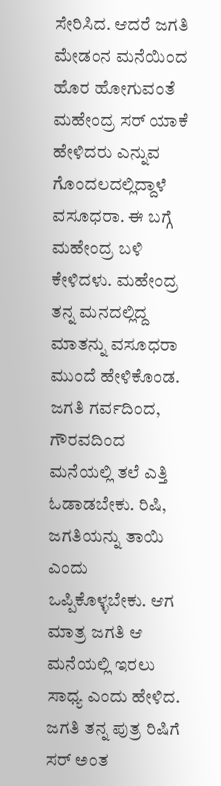ಸೇರಿಸಿದ. ಆದರೆ ಜಗತಿ ಮೇಡಂನ ಮನೆಯಿಂದ ಹೊರ ಹೋಗುವಂತೆ ಮಹೇಂದ್ರ ಸರ್ ಯಾಕೆ ಹೇಳಿದರು ಎನ್ನುವ ಗೊಂದಲದಲ್ಲಿದ್ದಾಳೆ ವಸೂಧರಾ. ಈ ಬಗ್ಗೆ ಮಹೇಂದ್ರ ಬಳಿ ಕೇಳಿದಳು. ಮಹೇಂದ್ರ ತನ್ನ ಮನದಲ್ಲಿದ್ದ ಮಾತನ್ನು ವಸೂಧರಾ ಮುಂದೆ ಹೇಳಿಕೊಂಡ. ಜಗತಿ ಗರ್ವದಿಂದ, ಗೌರವದಿಂದ ಮನೆಯಲ್ಲಿ ತಲೆ ಎತ್ತಿ  ಓಡಾಡಬೇಕು. ರಿಷಿ, ಜಗತಿಯನ್ನು ತಾಯಿ ಎಂದು ಒಪ್ಪಿಕೊಳ್ಳಬೇಕು. ಆಗ ಮಾತ್ರ ಜಗತಿ ಆ ಮನೆಯಲ್ಲಿ ಇರಲು ಸಾಧ್ಯ ಎಂದು ಹೇಳಿದ. ಜಗತಿ ತನ್ನ ಪುತ್ರ ರಿಷಿಗೆ ಸರ್ ಅಂತ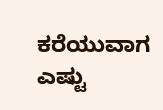ಕರೆಯುವಾಗ ಎಷ್ಟು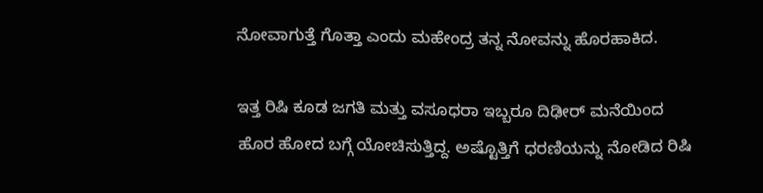ನೋವಾಗುತ್ತೆ ಗೊತ್ತಾ ಎಂದು ಮಹೇಂದ್ರ ತನ್ನ ನೋವನ್ನು ಹೊರಹಾಕಿದ.

ಇತ್ತ ರಿಷಿ ಕೂಡ ಜಗತಿ ಮತ್ತು ವಸೂಧರಾ ಇಬ್ಬರೂ ದಿಢೀರ್ ಮನೆಯಿಂದ ಹೊರ ಹೋದ ಬಗ್ಗೆ ಯೋಚಿಸುತ್ತಿದ್ದ. ಅಷ್ಟೊತ್ತಿಗೆ ಧರಣಿಯನ್ನು ನೋಡಿದ ರಿಷಿ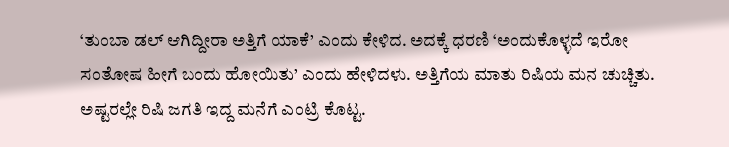‘ತುಂಬಾ ಡಲ್ ಆಗಿದ್ದೀರಾ ಅತ್ತಿಗೆ ಯಾಕೆ’ ಎಂದು ಕೇಳಿದ. ಅದಕ್ಕೆ ಧರಣಿ ‘ಅಂದುಕೊಳ್ಳದೆ ಇರೋ ಸಂತೋಷ ಹೀಗೆ ಬಂದು ಹೋಯಿತು’ ಎಂದು ಹೇಳಿದಳು. ಅತ್ತಿಗೆಯ ಮಾತು ರಿಷಿಯ ಮನ ಚುಚ್ಚಿತು. ಅಷ್ಟರಲ್ಲೇ ರಿಷಿ ಜಗತಿ ಇದ್ದ ಮನೆಗೆ ಎಂಟ್ರಿ ಕೊಟ್ಟ.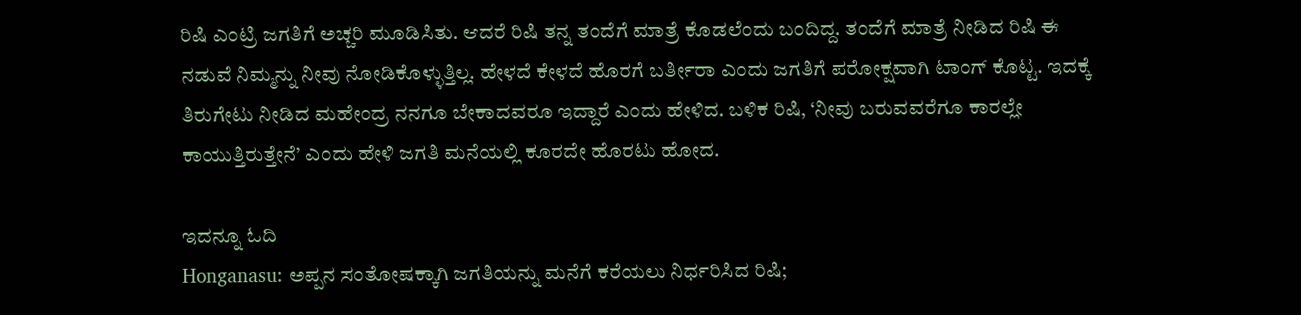ರಿಷಿ ಎಂಟ್ರಿ ಜಗತಿಗೆ ಅಚ್ಚರಿ ಮೂಡಿಸಿತು. ಆದರೆ ರಿಷಿ ತನ್ನ ತಂದೆಗೆ ಮಾತ್ರೆ ಕೊಡಲೆಂದು ಬಂದಿದ್ದ. ತಂದೆಗೆ ಮಾತ್ರೆ ನೀಡಿದ ರಿಷಿ ಈ ನಡುವೆ ನಿಮ್ಮನ್ನು ನೀವು ನೋಡಿಕೊಳ್ಳುತ್ತಿಲ್ಲ. ಹೇಳದೆ ಕೇಳದೆ ಹೊರಗೆ ಬರ್ತೀರಾ ಎಂದು ಜಗತಿಗೆ ಪರೋಕ್ಷವಾಗಿ ಟಾಂಗ್ ಕೊಟ್ಟ. ಇದಕ್ಕೆ ತಿರುಗೇಟು ನೀಡಿದ ಮಹೇಂದ್ರ ನನಗೂ ಬೇಕಾದವರೂ ಇದ್ದಾರೆ ಎಂದು ಹೇಳಿದ. ಬಳಿಕ ರಿಷಿ, ‘ನೀವು ಬರುವವರೆಗೂ ಕಾರಲ್ಲೇ ಕಾಯುತ್ತಿರುತ್ತೇನೆ’ ಎಂದು ಹೇಳಿ ಜಗತಿ ಮನೆಯಲ್ಲಿ ಕೂರದೇ ಹೊರಟು ಹೋದ.

ಇದನ್ನೂ ಓದಿ
Honganasu: ಅಪ್ಪನ ಸಂತೋಷಕ್ಕಾಗಿ ಜಗತಿಯನ್ನು ಮನೆಗೆ ಕರೆಯಲು ನಿರ್ಧರಿಸಿದ ರಿಷಿ;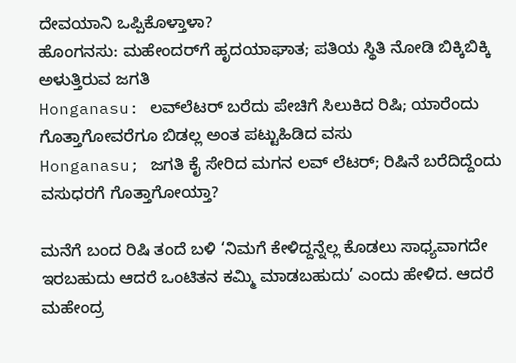ದೇವಯಾನಿ ಒಪ್ಪಿಕೊಳ್ತಾಳಾ?
ಹೊಂಗನಸು: ಮಹೇಂದರ್‌‌ಗೆ ಹೃದಯಾಘಾತ; ಪತಿಯ ಸ್ಥಿತಿ ನೋಡಿ ಬಿಕ್ಕಿಬಿಕ್ಕಿ ಅಳುತ್ತಿರುವ ಜಗತಿ
Honganasu: ಲವ್‌ಲೆಟರ್ ಬರೆದು ಪೇಚಿಗೆ ಸಿಲುಕಿದ ರಿಷಿ; ಯಾರೆಂದು ಗೊತ್ತಾಗೋವರೆಗೂ ಬಿಡಲ್ಲ ಅಂತ ಪಟ್ಟುಹಿಡಿದ ವಸು
Honganasu; ಜಗತಿ ಕೈ ಸೇರಿದ ಮಗನ ಲವ್ ಲೆಟರ್; ರಿಷಿನೆ ಬರೆದಿದ್ದೆಂದು ವಸುಧರಗೆ ಗೊತ್ತಾಗೋಯ್ತಾ?

ಮನೆಗೆ ಬಂದ ರಿಷಿ ತಂದೆ ಬಳಿ ‘ನಿಮಗೆ ಕೇಳಿದ್ದನ್ನೆಲ್ಲ ಕೊಡಲು ಸಾಧ್ಯವಾಗದೇ ಇರಬಹುದು ಆದರೆ ಒಂಟಿತನ ಕಮ್ಮಿ ಮಾಡಬಹುದು’ ಎಂದು ಹೇಳಿದ. ಆದರೆ ಮಹೇಂದ್ರ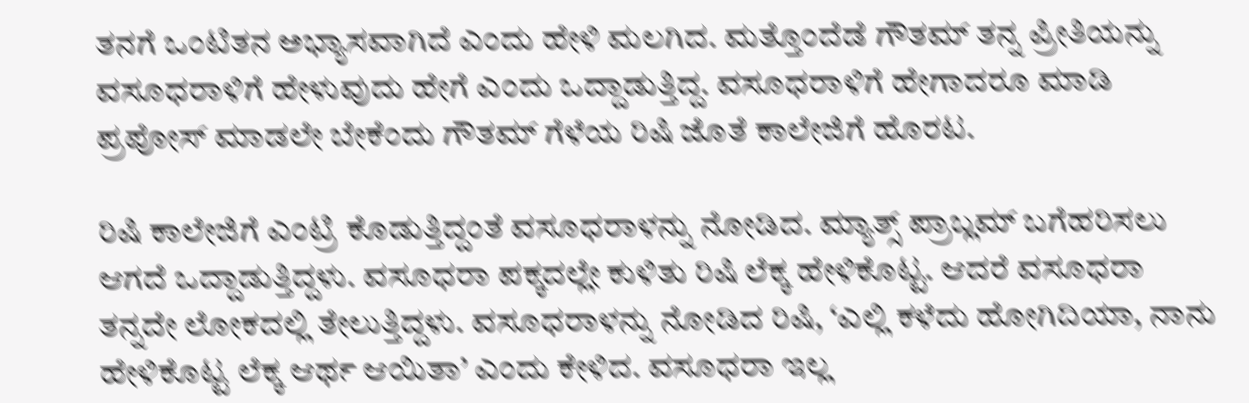ತನಗೆ ಒಂಟಿತನ ಅಭ್ಯಾಸವಾಗಿದೆ ಎಂದು ಹೇಳಿ ಮಲಗಿದ. ಮತ್ತೊಂದೆಡೆ ಗೌತಮ್ ತನ್ನ ಪ್ರೀತಿಯನ್ನು ವಸೂಧರಾಳಿಗೆ ಹೇಳುವುದು ಹೇಗೆ ಎಂದು ಒದ್ದಾಡುತ್ತಿದ್ದ. ವಸೂಧರಾಳಿಗೆ ಹೇಗಾದರೂ ಮಾಡಿ ಪ್ರಪೋಸ್ ಮಾಡಲೇ ಬೇಕೆಂದು ಗೌತಮ್ ಗೆಳೆಯ ರಿಷಿ ಜೊತೆ ಕಾಲೇಜಿಗೆ ಹೊರಟ.

ರಿಷಿ ಕಾಲೇಜಿಗೆ ಎಂಟ್ರಿ ಕೊಡುತ್ತಿದ್ದಂತೆ ವಸೂಧರಾಳನ್ನು ನೋಡಿದ. ಮ್ಯಾತ್ಸ್ ಪ್ರಾಬ್ಲಮ್ ಬಗೆಹರಿಸಲು ಆಗದೆ ಒದ್ದಾಡುತ್ತಿದ್ದಳು. ವಸೂಧರಾ ಪಕ್ಕದಲ್ಲೇ ಕುಳಿತು ರಿಷಿ ಲೆಕ್ಕ ಹೇಳಿಕೊಟ್ಟ. ಆದರೆ ವಸೂಧರಾ ತನ್ನದೇ ಲೋಕದಲ್ಲಿ ತೇಲುತ್ತಿದ್ದಳು. ವಸೂಧರಾಳನ್ನು ನೋಡಿದ ರಿಷಿ, ‘ಎಲ್ಲಿ ಕಳೆದು ಹೋಗಿದಿಯಾ, ನಾನು ಹೇಳಿಕೊಟ್ಟ ಲೆಕ್ಕ ಆರ್ಥ ಆಯಿತಾ’ ಎಂದು ಕೇಳಿದ. ವಸೂಧರಾ ಇಲ್ಲ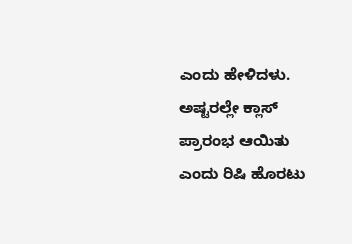ಎಂದು ಹೇಳಿದಳು. ಅಷ್ಟರಲ್ಲೇ ಕ್ಲಾಸ್ ಪ್ರಾರಂಭ ಆಯಿತು ಎಂದು ರಿಷಿ ಹೊರಟು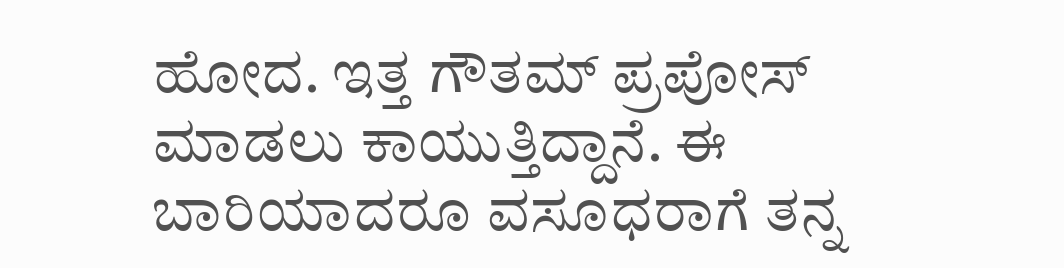ಹೋದ. ಇತ್ತ ಗೌತಮ್ ಪ್ರಪೋಸ್ ಮಾಡಲು ಕಾಯುತ್ತಿದ್ದಾನೆ. ಈ ಬಾರಿಯಾದರೂ ವಸೂಧರಾಗೆ ತನ್ನ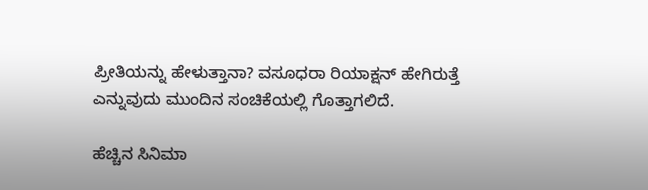ಪ್ರೀತಿಯನ್ನು ಹೇಳುತ್ತಾನಾ? ವಸೂಧರಾ ರಿಯಾಕ್ಷನ್ ಹೇಗಿರುತ್ತೆ ಎನ್ನುವುದು ಮುಂದಿನ ಸಂಚಿಕೆಯಲ್ಲಿ ಗೊತ್ತಾಗಲಿದೆ.

ಹೆಚ್ಚಿನ ಸಿನಿಮಾ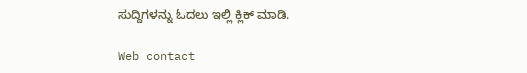ಸುದ್ದಿಗಳನ್ನು ಓದಲು ಇಲ್ಲಿ ಕ್ಲಿಕ್ ಮಾಡಿ.

Web contact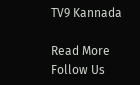TV9 Kannada

Read More
Follow Us